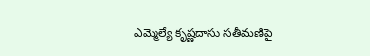ఎమ్మెల్యే కృష్ణదాసు సతీమణిపై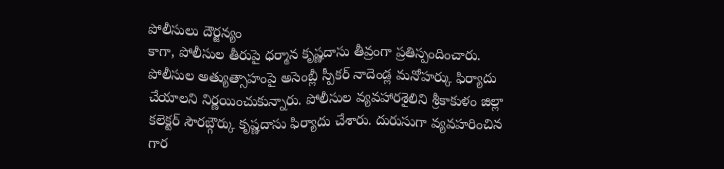పోలీసులు దౌర్జన్యం
కాగా, పోలీసుల తీరుపై ధర్మాన కృష్ణదాసు తీవ్రంగా ప్రతిస్పందించారు. పోలీసుల అత్యుత్సాహంపై అసెంబ్లీ స్పీకర్ నాదెండ్ల మనోహర్కు ఫిర్యాదు చేయాలని నిర్ణయించుకున్నారు. పోలీసుల వ్యవహారశైలిని శ్రీకాకుళం జిల్లా కలెక్టర్ సౌరబ్గౌర్కు కృష్ణదాసు ఫిర్యాదు చేశారు. దురుసుగా వ్యవహరించిన గార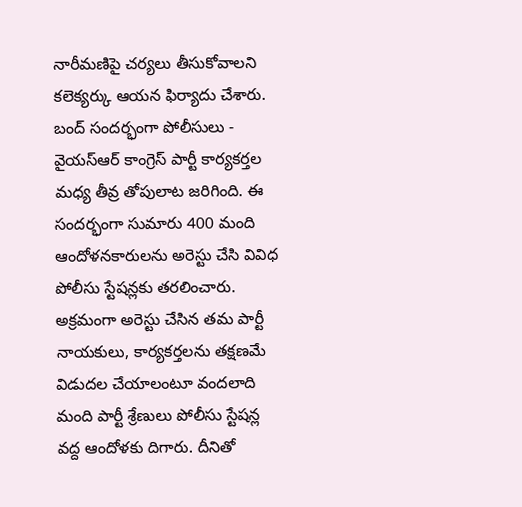నారీమణిపై చర్యలు తీసుకోవాలని కలెక్యర్కు ఆయన ఫిర్యాదు చేశారు.
బంద్ సందర్భంగా పోలీసులు - వైయస్ఆర్ కాంగ్రెస్ పార్టీ కార్యకర్తల మధ్య తీవ్ర తోపులాట జరిగింది. ఈ సందర్భంగా సుమారు 400 మంది ఆందోళనకారులను అరెస్టు చేసి వివిధ పోలీసు స్టేషన్లకు తరలించారు. అక్రమంగా అరెస్టు చేసిన తమ పార్టీ నాయకులు, కార్యకర్తలను తక్షణమే విడుదల చేయాలంటూ వందలాది మంది పార్టీ శ్రేణులు పోలీసు స్టేషన్ల వద్ద ఆందోళకు దిగారు. దీనితో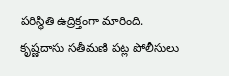పరిస్థితి ఉద్రిక్తంగా మారింది.
కృష్ణదాసు సతీమణి పట్ల పోలీసులు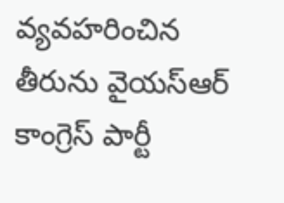వ్యవహరించిన తీరును వైయస్ఆర్ కాంగ్రెస్ పార్టీ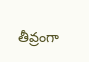తీవ్రంగా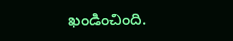ఖండించింది.